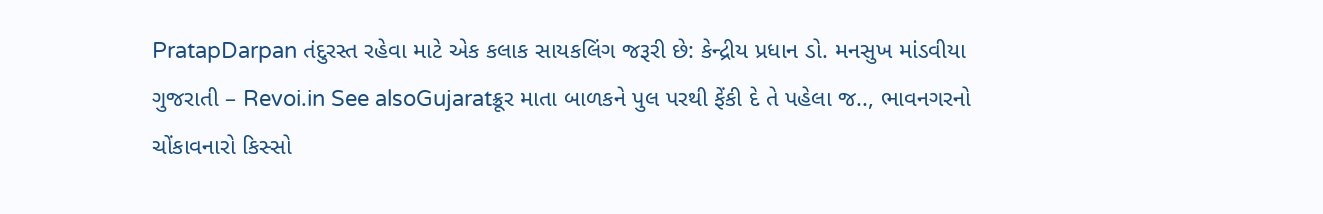PratapDarpan તંદુરસ્ત રહેવા માટે એક કલાક સાયકલિંગ જરૂરી છે: કેન્દ્રીય પ્રધાન ડો. મનસુખ માંડવીયા ગુજરાતી – Revoi.in See alsoGujaratક્રૂર માતા બાળકને પુલ પરથી ફેંકી દે તે પહેલા જ.., ભાવનગરનો ચોંકાવનારો કિસ્સો